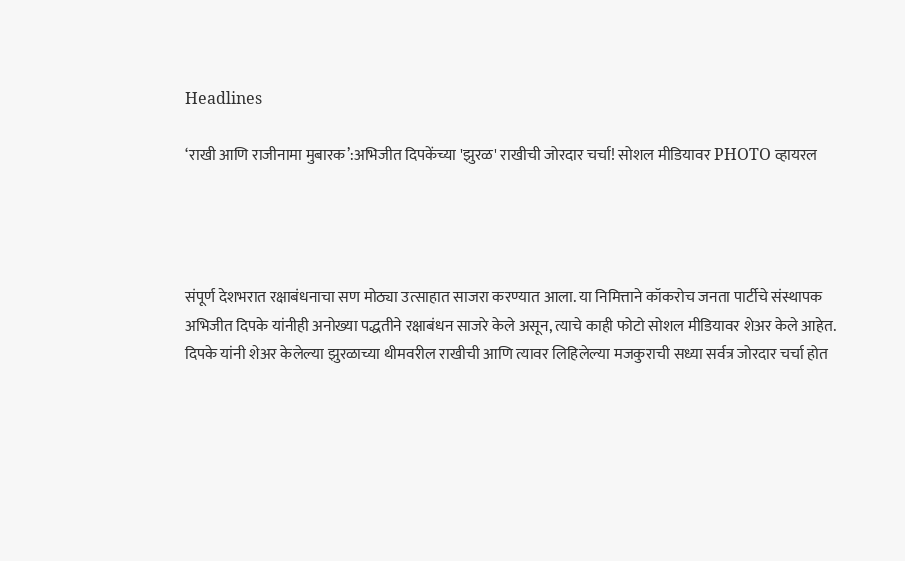Headlines

‘राखी आणि राजीनामा मुबारक’:अभिजीत दिपकेंच्या 'झुरळ' राखीची जोरदार चर्चा! सोशल मीडियावर PHOTO व्हायरल




संपूर्ण देशभरात रक्षाबंधनाचा सण मोठ्या उत्साहात साजरा करण्यात आला. या निमित्ताने कॉकरोच जनता पार्टीचे संस्थापक अभिजीत दिपके यांनीही अनोख्या पद्धतीने रक्षाबंधन साजरे केले असून, त्याचे काही फोटो सोशल मीडियावर शेअर केले आहेत. दिपके यांनी शेअर केलेल्या झुरळाच्या थीमवरील राखीची आणि त्यावर लिहिलेल्या मजकुराची सध्या सर्वत्र जोरदार चर्चा होत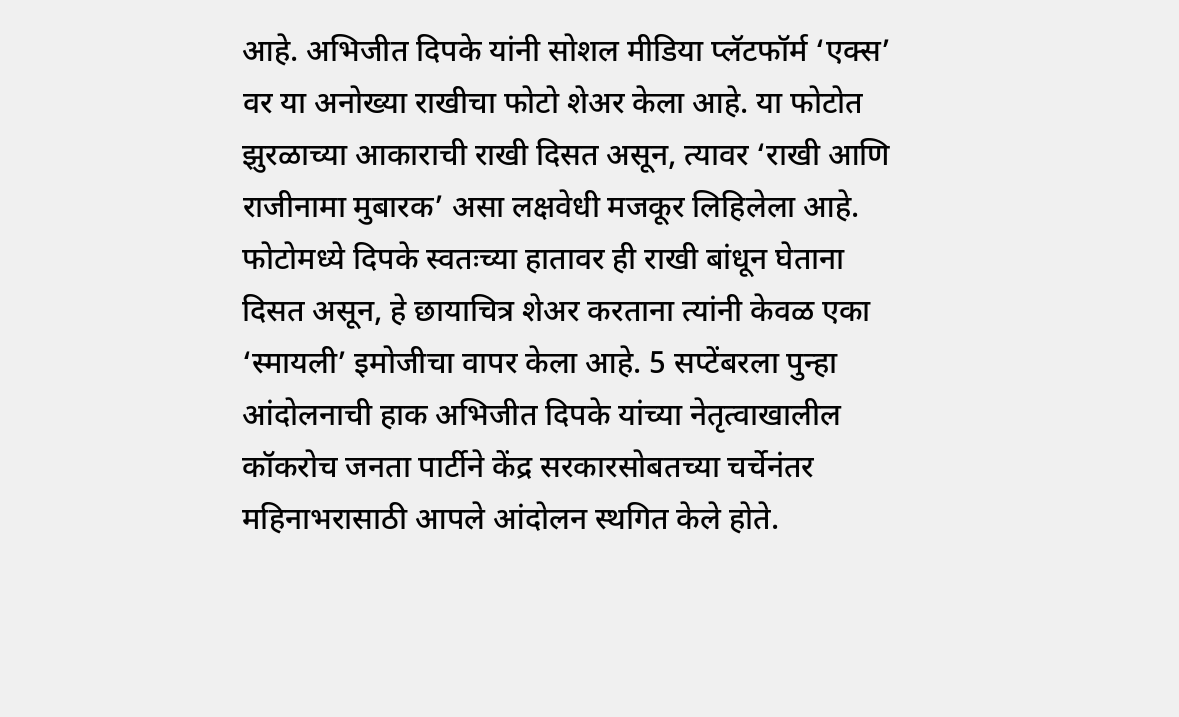आहे. अभिजीत दिपके यांनी सोशल मीडिया प्लॅटफॉर्म ‘एक्स’ वर या अनोख्या राखीचा फोटो शेअर केला आहे. या फोटोत झुरळाच्या आकाराची राखी दिसत असून, त्यावर ‘राखी आणि राजीनामा मुबारक’ असा लक्षवेधी मजकूर लिहिलेला आहे. फोटोमध्ये दिपके स्वतःच्या हातावर ही राखी बांधून घेताना दिसत असून, हे छायाचित्र शेअर करताना त्यांनी केवळ एका ‘स्मायली’ इमोजीचा वापर केला आहे. 5 सप्टेंबरला पुन्हा आंदोलनाची हाक अभिजीत दिपके यांच्या नेतृत्वाखालील कॉकरोच जनता पार्टीने केंद्र सरकारसोबतच्या चर्चेनंतर महिनाभरासाठी आपले आंदोलन स्थगित केले होते.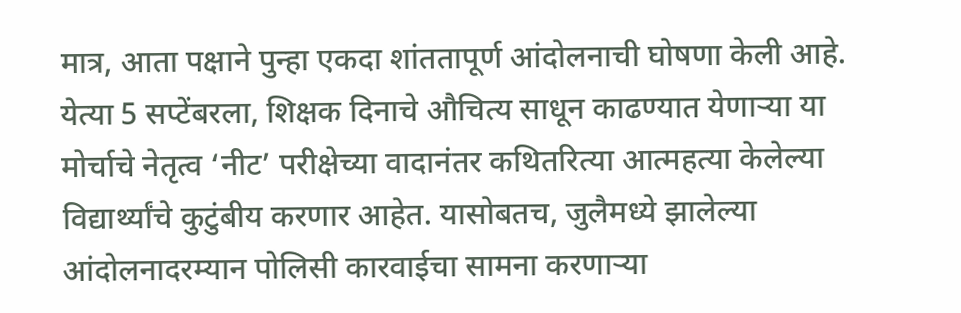मात्र, आता पक्षाने पुन्हा एकदा शांततापूर्ण आंदोलनाची घोषणा केली आहे. येत्या 5 सप्टेंबरला, शिक्षक दिनाचे औचित्य साधून काढण्यात येणाऱ्या या मोर्चाचे नेतृत्व ‘नीट’ परीक्षेच्या वादानंतर कथितरित्या आत्महत्या केलेल्या विद्यार्थ्यांचे कुटुंबीय करणार आहेत. यासोबतच, जुलैमध्ये झालेल्या आंदोलनादरम्यान पोलिसी कारवाईचा सामना करणाऱ्या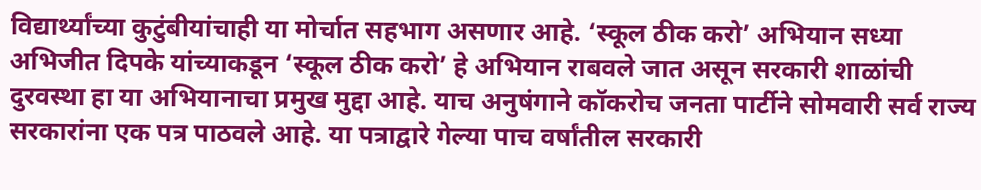विद्यार्थ्यांच्या कुटुंबीयांचाही या मोर्चात सहभाग असणार आहे. ‘स्कूल ठीक करो’ अभियान सध्या अभिजीत दिपके यांच्याकडून ‘स्कूल ठीक करो’ हे अभियान राबवले जात असून सरकारी शाळांची दुरवस्था हा या अभियानाचा प्रमुख मुद्दा आहे. याच अनुषंगाने कॉकरोच जनता पार्टीने सोमवारी सर्व राज्य सरकारांना एक पत्र पाठवले आहे. या पत्राद्वारे गेल्या पाच वर्षांतील सरकारी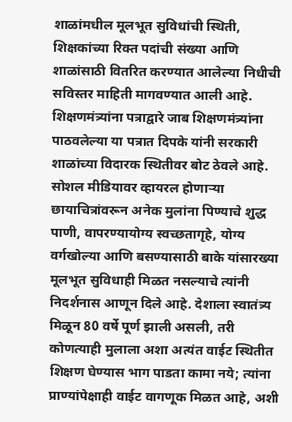शाळांमधील मूलभूत सुविधांची स्थिती, शिक्षकांच्या रिक्त पदांची संख्या आणि शाळांसाठी वितरित करण्यात आलेल्या निधीची सविस्तर माहिती मागवण्यात आली आहे. शिक्षणमंत्र्यांना पत्राद्वारे जाब शिक्षणमंत्र्यांना पाठवलेल्या या पत्रात दिपके यांनी सरकारी शाळांच्या विदारक स्थितीवर बोट ठेवले आहे. सोशल मीडियावर व्हायरल होणाऱ्या छायाचित्रांवरून अनेक मुलांना पिण्याचे शुद्ध पाणी, वापरण्यायोग्य स्वच्छतागृहे, योग्य वर्गखोल्या आणि बसण्यासाठी बाके यांसारख्या मूलभूत सुविधाही मिळत नसल्याचे त्यांनी निदर्शनास आणून दिले आहे. देशाला स्वातंत्र्य मिळून 80 वर्षे पूर्ण झाली असली, तरी कोणत्याही मुलाला अशा अत्यंत वाईट स्थितीत शिक्षण घेण्यास भाग पाडता कामा नये; त्यांना प्राण्यांपेक्षाही वाईट वागणूक मिळत आहे, अशी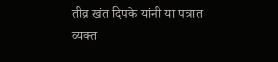तीव्र खंत दिपके यांनी या पत्रात व्यक्त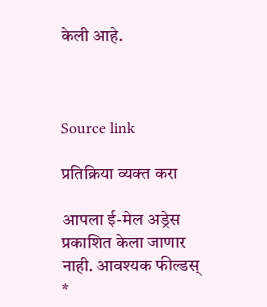केली आहे.



Source link

प्रतिक्रिया व्यक्त करा

आपला ई-मेल अड्रेस प्रकाशित केला जाणार नाही. आवश्यक फील्डस् *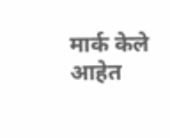मार्क केले आहेत